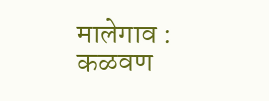मालेगाव : कळवण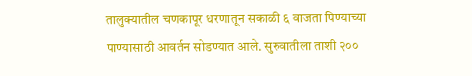तालुक्यातील चणकापूर धरणातून सकाळी ६ वाजता पिण्याच्या पाण्यासाठी आवर्तन सोडण्यात आले. सुरुवातीला ताशी २००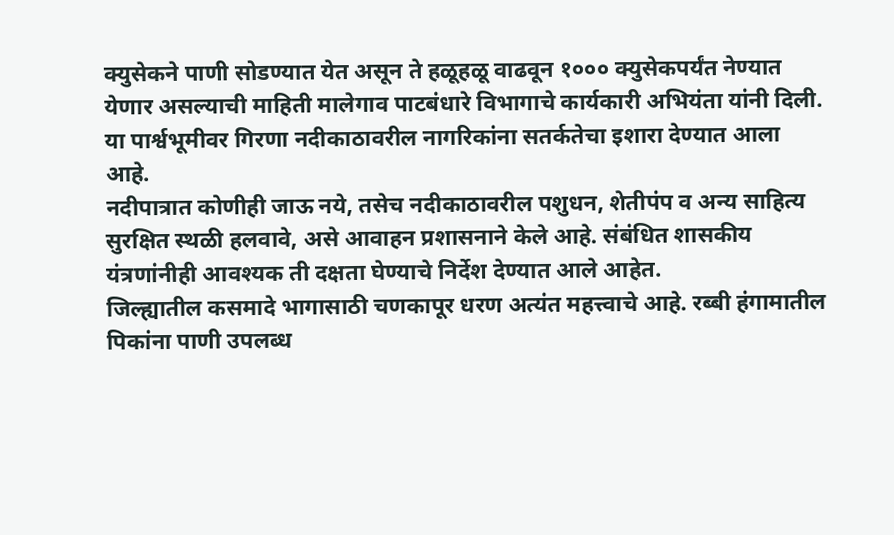क्युसेकने पाणी सोडण्यात येत असून ते हळूहळू वाढवून १००० क्युसेकपर्यंत नेण्यात येणार असल्याची माहिती मालेगाव पाटबंधारे विभागाचे कार्यकारी अभियंता यांनी दिली. या पार्श्वभूमीवर गिरणा नदीकाठावरील नागरिकांना सतर्कतेचा इशारा देण्यात आला आहे.
नदीपात्रात कोणीही जाऊ नये, तसेच नदीकाठावरील पशुधन, शेतीपंप व अन्य साहित्य सुरक्षित स्थळी हलवावे, असे आवाहन प्रशासनाने केले आहे. संबंधित शासकीय यंत्रणांनीही आवश्यक ती दक्षता घेण्याचे निर्देश देण्यात आले आहेत.
जिल्ह्यातील कसमादे भागासाठी चणकापूर धरण अत्यंत महत्त्वाचे आहे. रब्बी हंगामातील पिकांना पाणी उपलब्ध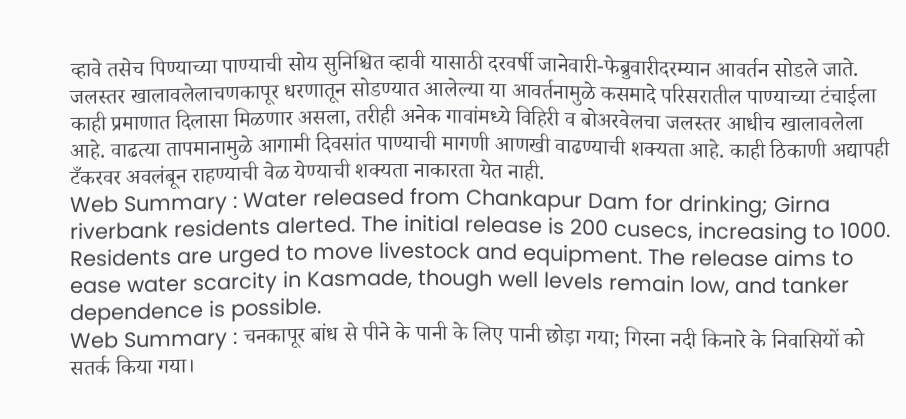व्हावे तसेच पिण्याच्या पाण्याची सोय सुनिश्चित व्हावी यासाठी दरवर्षी जानेवारी-फेब्रुवारीदरम्यान आवर्तन सोडले जाते.
जलस्तर खालावलेलाचणकापूर धरणातून सोडण्यात आलेल्या या आवर्तनामुळे कसमादे परिसरातील पाण्याच्या टंचाईला काही प्रमाणात दिलासा मिळणार असला, तरीही अनेक गावांमध्ये विहिरी व बोअरवेलचा जलस्तर आधीच खालावलेला आहे. वाढत्या तापमानामुळे आगामी दिवसांत पाण्याची मागणी आणखी वाढण्याची शक्यता आहे. काही ठिकाणी अद्यापही टँकरवर अवलंबून राहण्याची वेळ येण्याची शक्यता नाकारता येत नाही.
Web Summary : Water released from Chankapur Dam for drinking; Girna riverbank residents alerted. The initial release is 200 cusecs, increasing to 1000. Residents are urged to move livestock and equipment. The release aims to ease water scarcity in Kasmade, though well levels remain low, and tanker dependence is possible.
Web Summary : चनकापूर बांध से पीने के पानी के लिए पानी छोड़ा गया; गिरना नदी किनारे के निवासियों को सतर्क किया गया।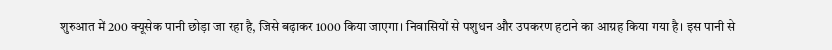शुरुआत में 200 क्यूसेक पानी छोड़ा जा रहा है, जिसे बढ़ाकर 1000 किया जाएगा। निवासियों से पशुधन और उपकरण हटाने का आग्रह किया गया है। इस पानी से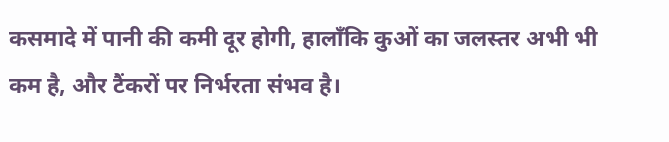कसमादे में पानी की कमी दूर होगी, हालाँकि कुओं का जलस्तर अभी भी कम है, और टैंकरों पर निर्भरता संभव है।